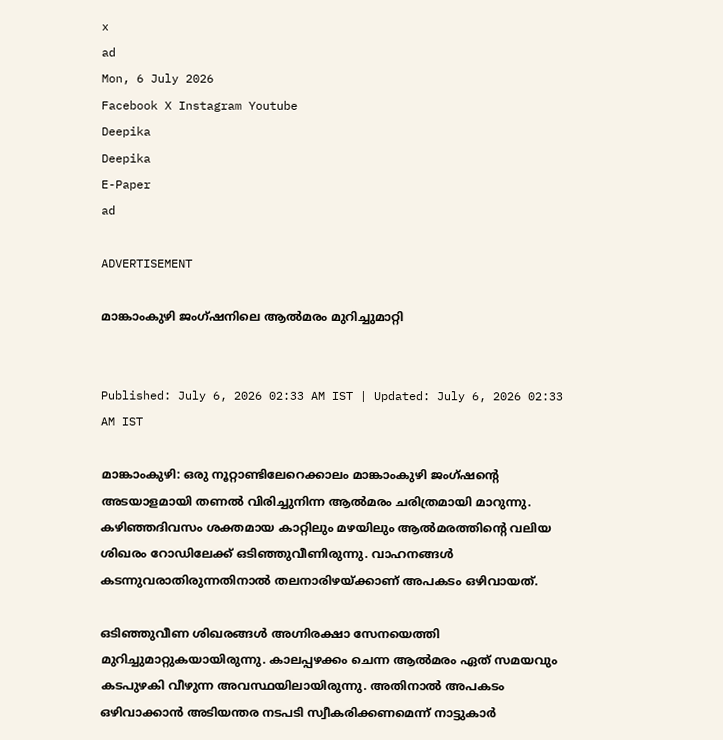x
ad
Mon, 6 July 2026
Facebook X Instagram Youtube
Deepika
Deepika
E-Paper
ad

ADVERTISEMENT

മാങ്കാംകുഴി ജംഗ്‌ഷനിലെ ആൽമരം മുറിച്ചുമാറ്റി


Published: July 6, 2026 02:33 AM IST | Updated: July 6, 2026 02:33 AM IST

മാങ്കാംകുഴി: ഒരു നൂറ്റാണ്ടിലേറെക്കാലം മാങ്കാംകുഴി ജംഗ്ഷന്‍റെ അടയാളമായി തണൽ വിരിച്ചുനിന്ന ആൽമരം ചരിത്രമായി മാറുന്നു. കഴിഞ്ഞദിവസം ശക്തമായ കാറ്റിലും മഴയിലും ആൽമരത്തിന്‍റെ വലിയ ശിഖരം റോഡിലേക്ക് ഒടിഞ്ഞുവീണിരുന്നു. വാഹനങ്ങൾ കടന്നുവരാതിരുന്നതിനാൽ തലനാരിഴയ്ക്കാണ് അപകടം ഒഴിവായത്.

ഒടിഞ്ഞുവീണ ശിഖരങ്ങൾ അഗ്നിരക്ഷാ സേനയെത്തി മുറിച്ചുമാറ്റുകയായിരുന്നു. കാലപ്പഴക്കം ചെന്ന ആൽമരം ഏത് സമയവും കടപുഴകി വീഴുന്ന അവസ്ഥയിലായിരുന്നു. അതിനാൽ അപകടം ഒഴിവാക്കാൻ അടിയന്തര നടപടി സ്വീകരിക്കണമെന്ന് നാട്ടുകാർ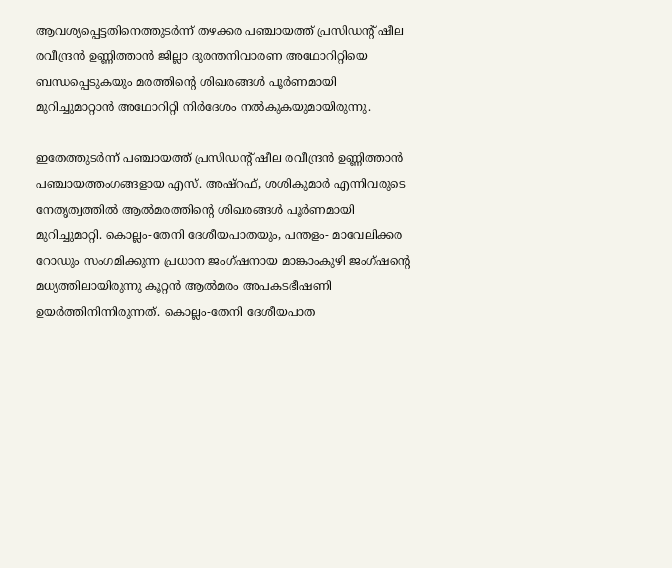ആവശ്യപ്പെട്ടതിനെത്തുടർന്ന് തഴക്കര പഞ്ചായത്ത് പ്രസിഡന്‍റ് ഷീല രവീന്ദ്രൻ ഉണ്ണിത്താൻ ജില്ലാ ദുരന്തനിവാരണ അഥോറിറ്റിയെ ബന്ധപ്പെടുകയും മരത്തിന്‍റെ ശിഖരങ്ങൾ പൂർണമായി മുറിച്ചുമാറ്റാൻ അഥോറിറ്റി നിർദേശം നൽകുകയുമായിരുന്നു.

ഇതേത്തുടർന്ന് പഞ്ചായത്ത് പ്രസിഡന്‍റ് ഷീല രവീന്ദ്രൻ ഉണ്ണിത്താൻ പഞ്ചായത്തംഗങ്ങളായ എസ്. അഷ്‌റഫ്, ശശികുമാർ എന്നിവരുടെ നേതൃത്വത്തിൽ ആൽമരത്തിന്‍റെ ശിഖരങ്ങൾ പൂർണമായി മുറിച്ചുമാറ്റി. കൊല്ലം-തേനി ദേശീയപാതയും, പന്തളം- മാവേലിക്കര റോഡും സംഗമിക്കുന്ന പ്രധാന ജംഗ്‌ഷനായ മാങ്കാംകുഴി ജംഗ്‌ഷന്‍റെ മധ്യത്തിലായിരുന്നു കൂറ്റൻ ആൽമരം അപകടഭീഷണി ഉയർത്തിനിന്നിരുന്നത്. കൊല്ലം-തേനി ദേശീയപാത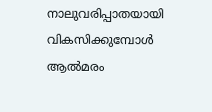നാലുവരിപ്പാതയായി വികസിക്കുമ്പോൾ ആൽമരം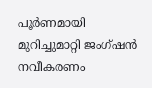പൂർണമായി മുറിച്ചുമാറ്റി ജംഗ്ഷൻ നവീകരണം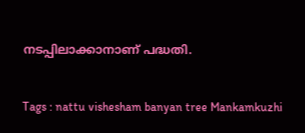നടപ്പിലാക്കാനാണ് പദ്ധതി.

Tags : nattu vishesham banyan tree Mankamkuzhi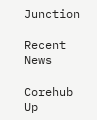Junction

Recent News

Corehub Up